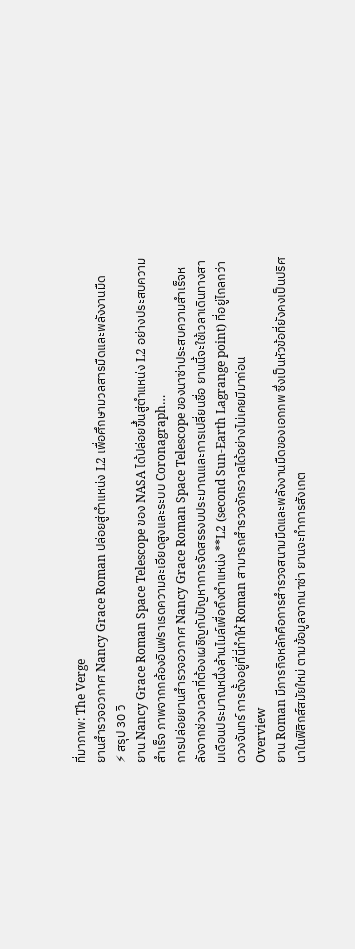ที่มาภาพ: The Verge
ยานสำรวจอวกาศ Nancy Grace Roman ปล่อยสู่ตำแหน่ง L2 เพื่อศึกษามวลสารมืดและพลังงานมืด
⚡ สรุป 30 วิ
ยาน Nancy Grace Roman Space Telescope ของ NASA ได้ปล่อยขึ้นสู่ตำแหน่ง L2 อย่างประสบความสำเร็จ ภาพจากกล้องอินฟราเรดความละเอียดสูงและระบบ Coronagraph…
การปล่อยยานสำรวจอวกาศ Nancy Grace Roman Space Telescope ของนาซ่าประสบความสำเร็จหลังจากช่วงเวลาที่ต้องเผชิญกับปัญหาการจัดสรรงบประมาณและการเปลี่ยนชื่อ ยานนี้จะใช้เวลาเดินทางสามเดือนประมาณหนึ่งล้านไมล์เพื่อถึงตำแหน่ง **L2 (second Sun‑Earth Lagrange point) ที่อยู่ไกลกว่า ดวงจันทร์ การตั้งอยู่ที่นี่ทำให้ Roman สามารถสำรวจจักรวาลได้อย่างไม่เคยมีมาก่อน
Overview
ยาน Roman มีภารกิจหลักคือการสำรวจสนามมืดและพลังงานมืดของเอกภพ ซึ่งเป็นหัวข้อที่ยังคงเป็นปริศนาในฟิสิกส์สมัยใหม่ ตามข้อมูลจากนาซ่า ยานจะทำการสังเกต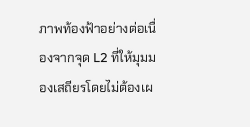ภาพท้องฟ้าอย่างต่อเนื่องจากจุด L2 ที่ให้มุมมองเสถียรโดยไม่ต้องเผ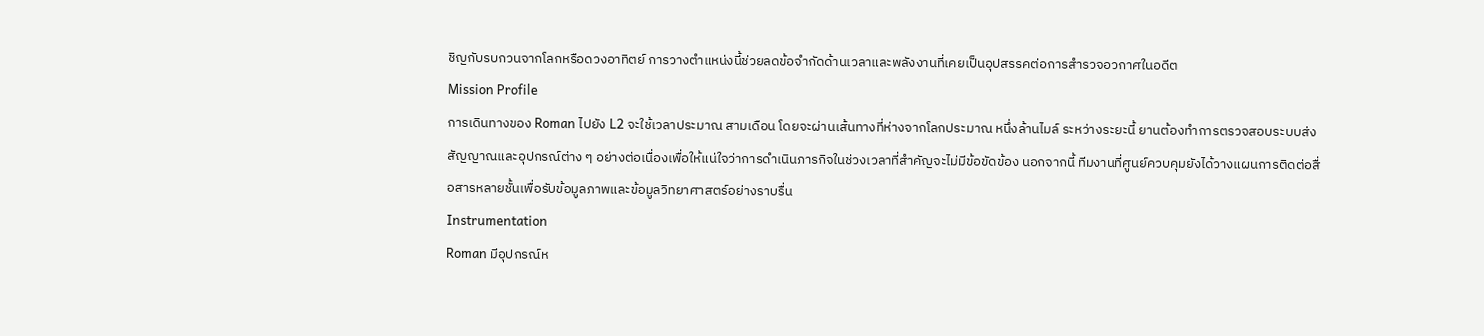ชิญกับรบกวนจากโลกหรือดวงอาทิตย์ การวางตำแหน่งนี้ช่วยลดข้อจำกัดด้านเวลาและพลังงานที่เคยเป็นอุปสรรคต่อการสำรวจอวกาศในอดีต
Mission Profile
การเดินทางของ Roman ไปยัง L2 จะใช้เวลาประมาณ สามเดือน โดยจะผ่านเส้นทางที่ห่างจากโลกประมาณ หนึ่งล้านไมล์ ระหว่างระยะนี้ ยานต้องทำการตรวจสอบระบบส่งสัญญาณและอุปกรณ์ต่าง ๆ อย่างต่อเนื่องเพื่อให้แน่ใจว่าการดำเนินภารกิจในช่วงเวลาที่สำคัญจะไม่มีข้อขัดข้อง นอกจากนี้ ทีมงานที่ศูนย์ควบคุมยังได้วางแผนการติดต่อสื่อสารหลายชั้นเพื่อรับข้อมูลภาพและข้อมูลวิทยาศาสตร์อย่างราบรื่น
Instrumentation
Roman มีอุปกรณ์ห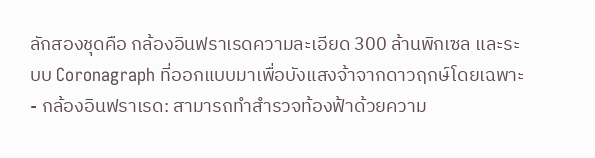ลักสองชุดคือ กล้องอินฟราเรดความละเอียด 300 ล้านพิกเซล และระบบ Coronagraph ที่ออกแบบมาเพื่อบังแสงจ้าจากดาวฤกษ์โดยเฉพาะ
- กล้องอินฟราเรด: สามารถทำสำรวจท้องฟ้าด้วยความ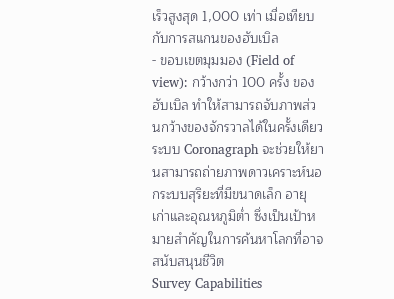เร็วสูงสุด 1,000 เท่า เมื่อเทียบกับการสแกนของฮับเบิล
- ขอบเขตมุมมอง (Field of view): กว้างกว่า 100 ครั้ง ของฮับเบิล ทำให้สามารถจับภาพส่วนกว้างของจักรวาลได้ในครั้งเดียว
ระบบ Coronagraph จะช่วยให้ยานสามารถถ่ายภาพดาวเคราะห์นอกระบบสุริยะที่มีขนาดเล็ก อายุเก่าและอุณหภูมิต่ำ ซึ่งเป็นเป้าหมายสำคัญในการค้นหาโลกที่อาจสนับสนุนชีวิต
Survey Capabilities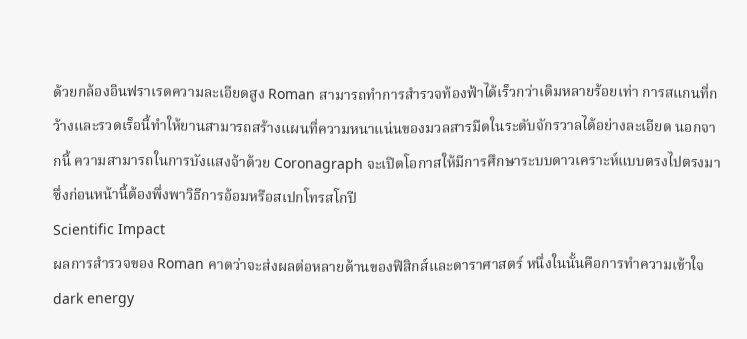ด้วยกล้องอินฟราเรดความละเอียดสูง Roman สามารถทำการสำรวจท้องฟ้าได้เร็วกว่าเดิมหลายร้อยเท่า การสแกนที่กว้างและรวดเร็อนี้ทำให้ยานสามารถสร้างแผนที่ความหนาแน่นของมวลสารมืดในระดับจักรวาลได้อย่างละเอียด นอกจากนี้ ความสามารถในการบังแสงจ้าด้วย Coronagraph จะเปิดโอกาสให้มีการศึกษาระบบดาวเคราะห์แบบตรงไปตรงมา ซึ่งก่อนหน้านี้ต้องพึ่งพาวิธีการอ้อมหรือสเปกโทรสโกปี
Scientific Impact
ผลการสำรวจของ Roman คาดว่าจะส่งผลต่อหลายด้านของฟิสิกส์และดาราศาสตร์ หนึ่งในนั้นคือการทำความเข้าใจ dark energy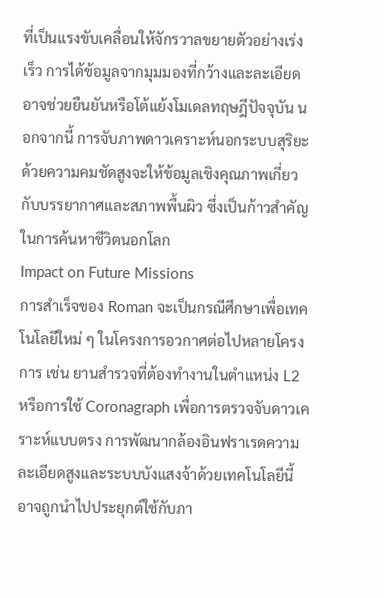ที่เป็นแรงขับเคลื่อนให้จักรวาลขยายตัวอย่างเร่งเร็ว การได้ข้อมูลจากมุมมองที่กว้างและละเอียดอาจช่วยยืนยันหรือโต้แย้งโมเดลทฤษฎีปัจจุบัน นอกจากนี้ การจับภาพดาวเคราะห์นอกระบบสุริยะด้วยความคมชัดสูงจะให้ข้อมูลเชิงคุณภาพเกี่ยวกับบรรยากาศและสภาพพื้นผิว ซึ่งเป็นก้าวสำคัญในการค้นหาชีวิตนอกโลก
Impact on Future Missions
การสำเร็จของ Roman จะเป็นกรณีศึกษาเพื่อเทคโนโลยีใหม่ ๆ ในโครงการอวกาศต่อไปหลายโครงการ เช่น ยานสำรวจที่ต้องทำงานในตำแหน่ง L2 หรือการใช้ Coronagraph เพื่อการตรวจจับดาวเคราะห์แบบตรง การพัฒนากล้องอินฟราเรดความละเอียดสูงและระบบบังแสงจ้าด้วยเทคโนโลยีนี้อาจถูกนำไปประยุกต์ใช้กับภา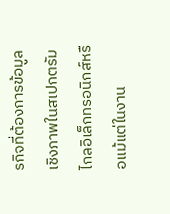รกิจที่ต้องการข้อมูลเชิงภาพในสเปกตรัมไกลอิเล็กทรอนิกส์หรือแม้แต่ในงาน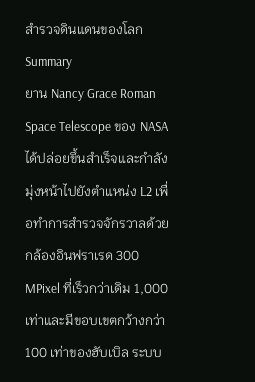สำรวจดินแดนของโลก
Summary
ยาน Nancy Grace Roman Space Telescope ของ NASA ได้ปล่อยขึ้นสำเร็จและกำลังมุ่งหน้าไปยังตำแหน่ง L2 เพื่อทำการสำรวจจักรวาลด้วยกล้องอินฟราเรด 300 MPixel ที่เร็วกว่าเดิม 1,000 เท่าและมีขอบเขตกว้างกว่า 100 เท่าของฮับเบิล ระบบ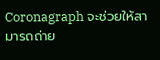Coronagraph จะช่วยให้สามารถถ่าย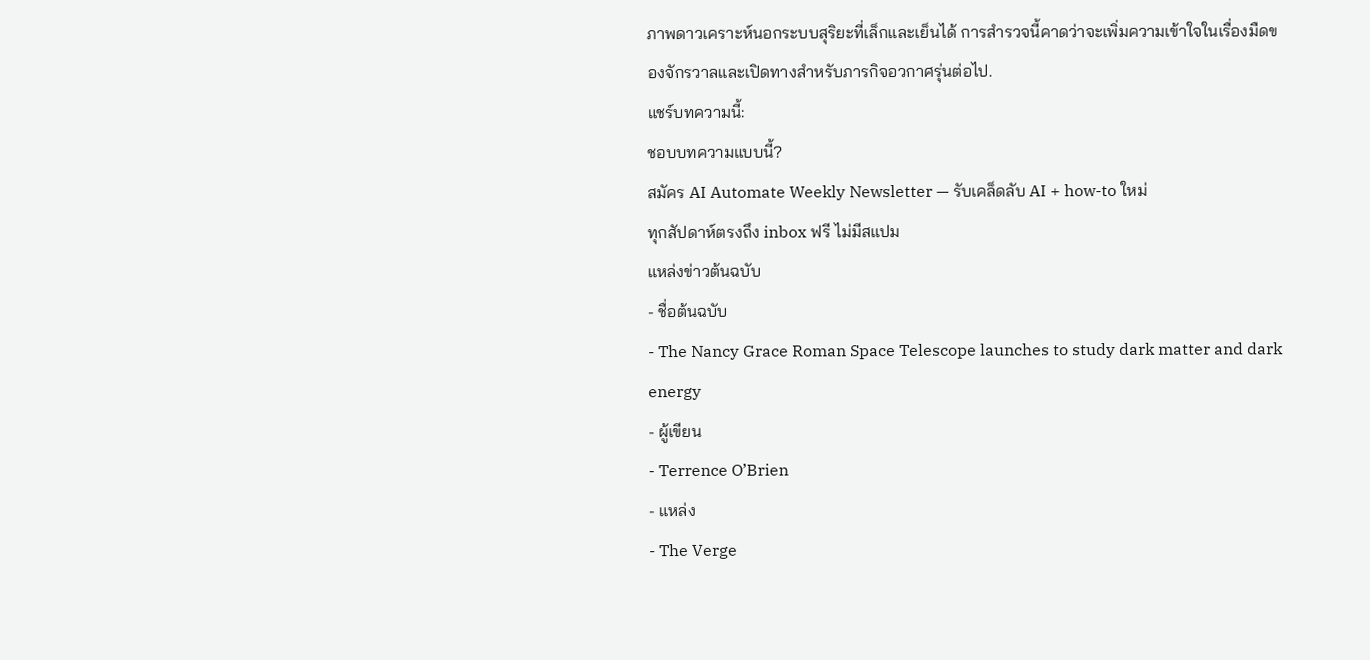ภาพดาวเคราะห์นอกระบบสุริยะที่เล็กและเย็นได้ การสำรวจนี้คาดว่าจะเพิ่มความเข้าใจในเรื่องมืดของจักรวาลและเปิดทางสำหรับภารกิจอวกาศรุ่นต่อไป.
แชร์บทความนี้:
ชอบบทความแบบนี้?
สมัคร AI Automate Weekly Newsletter — รับเคล็ดลับ AI + how-to ใหม่
ทุกสัปดาห์ตรงถึง inbox ฟรี ไม่มีสแปม
แหล่งข่าวต้นฉบับ
- ชื่อต้นฉบับ
- The Nancy Grace Roman Space Telescope launches to study dark matter and dark energy
- ผู้เขียน
- Terrence O’Brien
- แหล่ง
- The Verge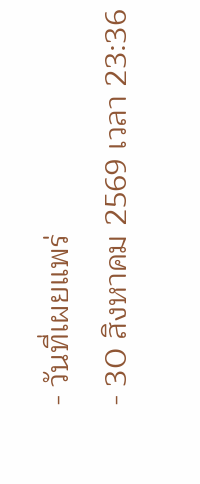- วันที่เผยแพร่
- 30 สิงหาคม 2569 เวลา 23:36